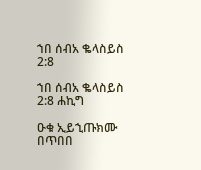ኀበ ሰብአ ቈላስይስ 2:8

ኀበ ሰብአ ቈላስይስ 2:8 ሐኪግ

ዑቁ ኢይኂጡክሙ በጥበበ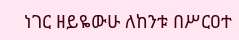ነገር ዘይዬውሁ ለከንቱ በሥርዐተ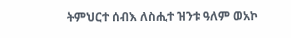ትምህርተ ሰብእ ለስሒተ ዝንቱ ዓለም ወአኮ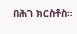በሕገ ክርስቶስ።